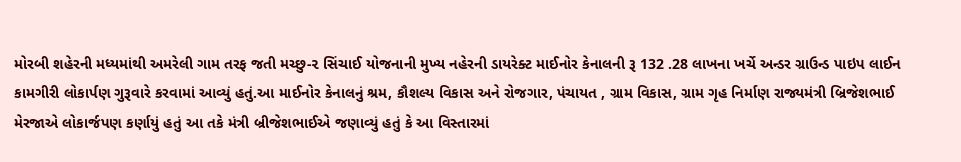મોરબી શહેરની મધ્યમાંથી અમરેલી ગામ તરફ જતી મચ્છુ-૨ સિંચાઈ યોજનાની મુખ્ય નહેરની ડાયરેક્ટ માઈનોર કેનાલની રૂ 132 .28 લાખના ખર્ચે અન્ડર ગ્રાઉન્ડ પાઇપ લાઈન કામગીરી લોકાર્પણ ગુરૂવારે કરવામાં આવ્યું હતું.આ માઈનોર કેનાલનું શ્રમ, કૌશલ્ય વિકાસ અને રોજગાર, પંચાયત , ગ્રામ વિકાસ, ગ્રામ ગૃહ નિર્માણ રાજ્યમંત્રી બ્રિજેશભાઈ મેરજાએ લોકાર્જપણ કર્ણાયું હતું આ તકે મંત્રી બ્રીજેશભાઈએ જણાવ્યું હતું કે આ વિસ્તારમાં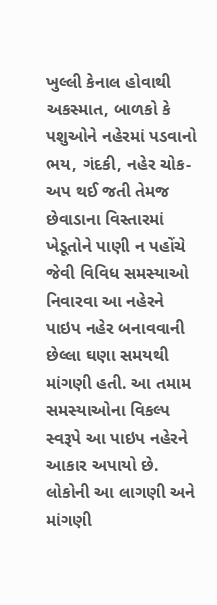ખુલ્લી કેનાલ હોવાથી અકસ્માત, બાળકો કે પશુઓને નહેરમાં પડવાનો ભય, ગંદકી, નહેર ચોક-અપ થઈ જતી તેમજ છેવાડાના વિસ્તારમાં ખેડૂતોને પાણી ન પહોંચે જેવી વિવિધ સમસ્યાઓ નિવારવા આ નહેરને પાઇપ નહેર બનાવવાની છેલ્લા ઘણા સમયથી માંગણી હતી. આ તમામ સમસ્યાઓના વિકલ્પ સ્વરૂપે આ પાઇપ નહેરને આકાર અપાયો છે. લોકોની આ લાગણી અને માંગણી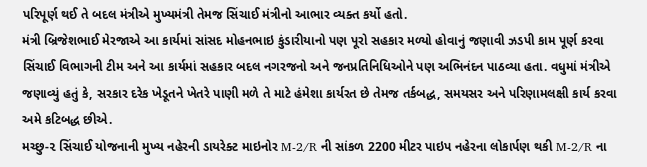પરિપૂર્ણ થઈ તે બદલ મંત્રીએ મુખ્યમંત્રી તેમજ સિંચાઈ મંત્રીનો આભાર વ્યક્ત કર્યો હતો.
મંત્રી બ્રિજેશભાઈ મેરજાએ આ કાર્યમાં સાંસદ મોહનભાઇ કુંડારીયાનો પણ પૂરો સહકાર મળ્યો હોવાનું જણાવી ઝડપી કામ પૂર્ણ કરવા સિંચાઈ વિભાગની ટીમ અને આ કાર્યમાં સહકાર બદલ નગરજનો અને જનપ્રતિનિધિઓને પણ અભિનંદન પાઠવ્યા હતા. વધુમાં મંત્રીએ જણાવ્યું હતું કે, સરકાર દરેક ખેડૂતને ખેતરે પાણી મળે તે માટે હંમેશા કાર્યરત છે તેમજ તર્કબદ્ધ, સમયસર અને પરિણામલક્ષી કાર્ય કરવા અમે કટિબદ્ધ છીએ.
મચ્છુ-૨ સિંચાઈ યોજનાની મુખ્ય નહેરની ડાયરેક્ટ માઇનોર M-2/R ની સાંકળ 2200 મીટર પાઇપ નહેરના લોકાર્પણ થકી M-2/R ના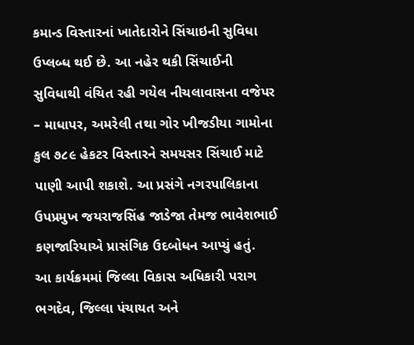કમાન્ડ વિસ્તારનાં ખાતેદારોને સિંચાઇની સુવિધા ઉપ્લબ્ધ થઈ છે. આ નહેર થકી સિંચાઈની સુવિધાથી વંચિત રહી ગયેલ નીચલાવાસના વજેપર – માધાપર, અમરેલી તથા ગોર ખીજડીયા ગામોના કુલ ૭૮૯ હેકટર વિસ્તારને સમયસર સિંચાઈ માટે પાણી આપી શકાશે. આ પ્રસંગે નગરપાલિકાના ઉપપ્રમુખ જયરાજસિંહ જાડેજા તેમજ ભાવેશભાઈ કણજારિયાએ પ્રાસંગિક ઉદબોધન આપ્યું હતું.
આ કાર્યક્રમમાં જિલ્લા વિકાસ અધિકારી પરાગ ભગદેવ, જિલ્લા પંચાયત અને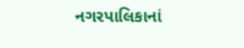નગરપાલિકાનાં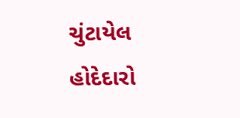ચુંટાયેલ હોદેદારો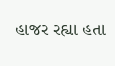હાજર રહ્યા હતા